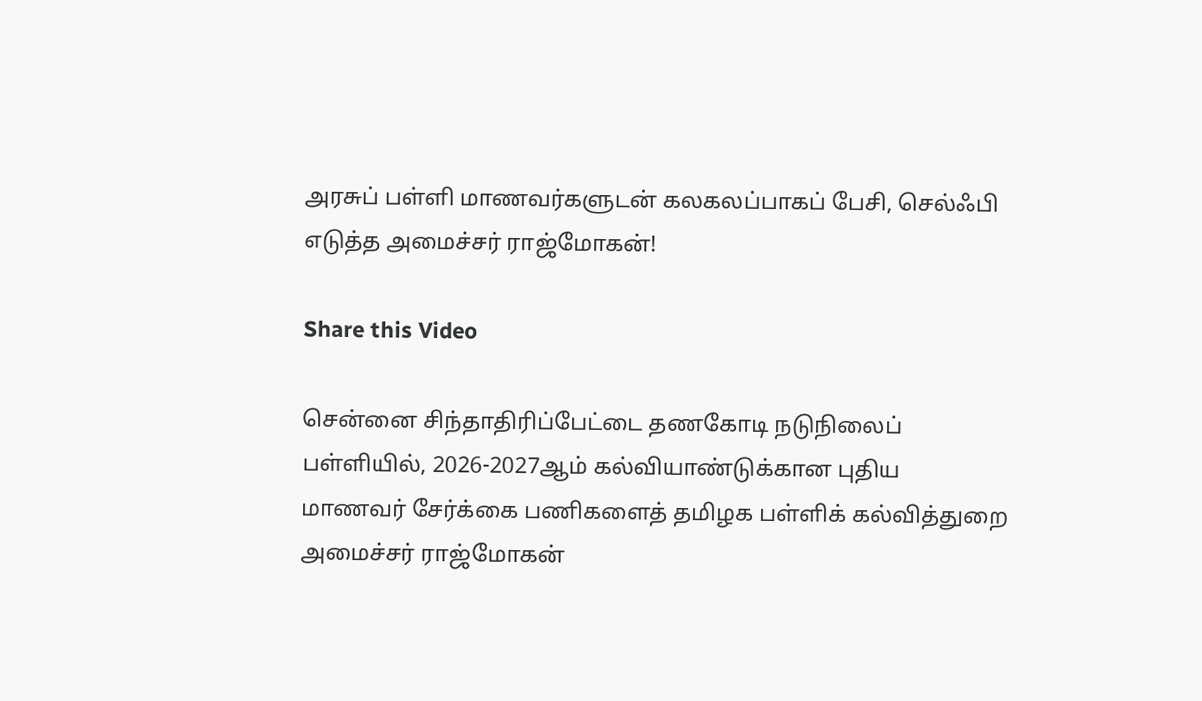அரசுப் பள்ளி மாணவர்களுடன் கலகலப்பாகப் பேசி, செல்ஃபி எடுத்த அமைச்சர் ராஜ்மோகன்!

Share this Video

சென்னை சிந்தாதிரிப்பேட்டை தணகோடி நடுநிலைப் பள்ளியில், 2026-2027ஆம் கல்வியாண்டுக்கான புதிய மாணவர் சேர்க்கை பணிகளைத் தமிழக பள்ளிக் கல்வித்துறை அமைச்சர் ராஜ்மோகன்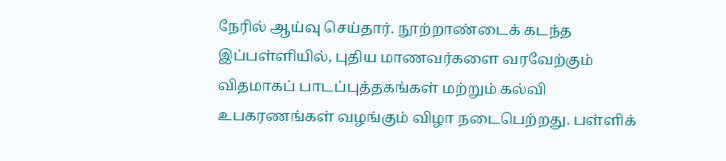நேரில் ஆய்வு செய்தார். நூற்றாண்டைக் கடந்த இப்பள்ளியில், புதிய மாணவர்களை வரவேற்கும் விதமாகப் பாடப்புத்தகங்கள் மற்றும் கல்வி உபகரணங்கள் வழங்கும் விழா நடைபெற்றது. பள்ளிக்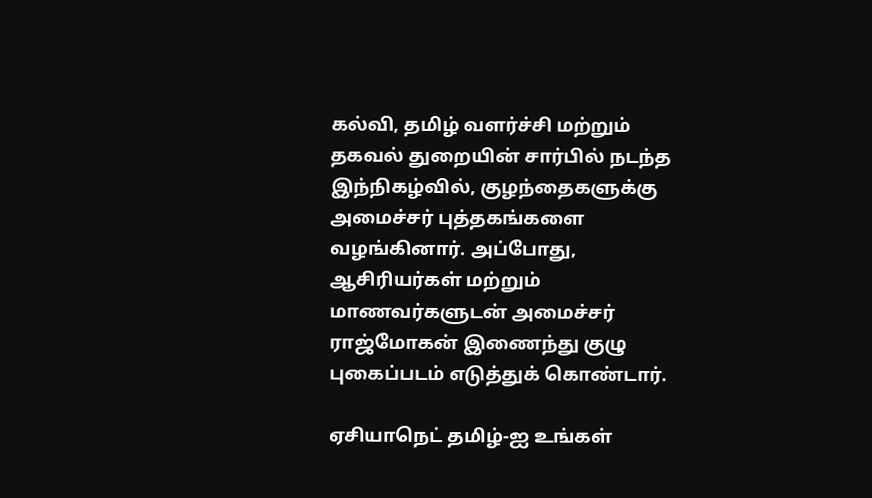கல்வி, தமிழ் வளர்ச்சி மற்றும் தகவல் துறையின் சார்பில் நடந்த இந்நிகழ்வில், குழந்தைகளுக்கு அமைச்சர் புத்தகங்களை வழங்கினார். அப்போது, ஆசிரியர்கள் மற்றும் மாணவர்களுடன் அமைச்சர் ராஜ்மோகன் இணைந்து குழு புகைப்படம் எடுத்துக் கொண்டார்.

ஏசியாநெட் தமிழ்-ஐ உங்கள்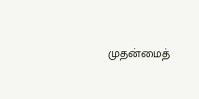முதன்மைத்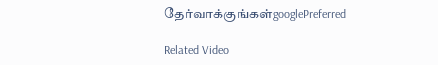தேர்வாக்குங்கள்googlePreferred

Related Video